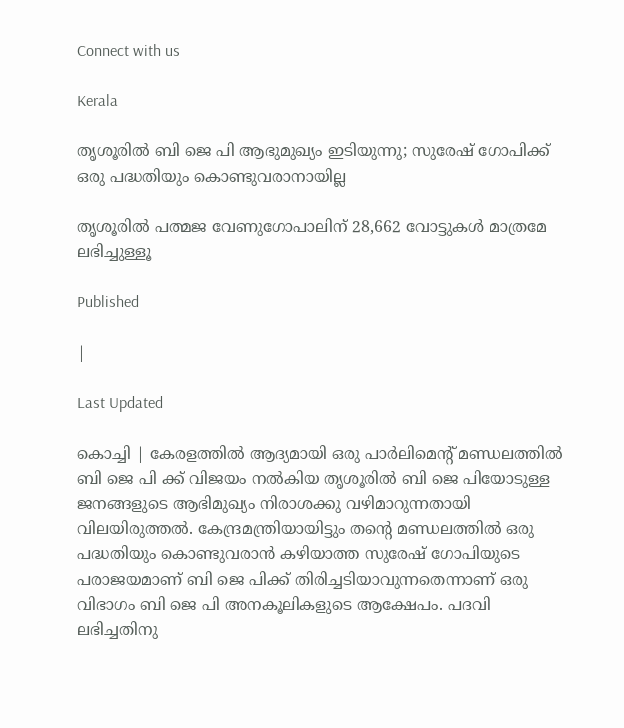Connect with us

Kerala

തൃശൂരില്‍ ബി ജെ പി ആഭുമുഖ്യം ഇടിയുന്നു; സുരേഷ് ഗോപിക്ക് ഒരു പദ്ധതിയും കൊണ്ടുവരാനായില്ല

തൃശൂരില്‍ പത്മജ വേണുഗോപാലിന് 28,662 വോട്ടുകള്‍ മാത്രമേ ലഭിച്ചുള്ളൂ

Published

|

Last Updated

കൊച്ചി | കേരളത്തില്‍ ആദ്യമായി ഒരു പാര്‍ലിമെന്റ് മണ്ഡലത്തില്‍ ബി ജെ പി ക്ക് വിജയം നല്‍കിയ തൃശൂരില്‍ ബി ജെ പിയോടുള്ള ജനങ്ങളുടെ ആഭിമുഖ്യം നിരാശക്കു വഴിമാറുന്നതായി വിലയിരുത്തല്‍. കേന്ദ്രമന്ത്രിയായിട്ടും തന്റെ മണ്ഡലത്തില്‍ ഒരു പദ്ധതിയും കൊണ്ടുവരാന്‍ കഴിയാത്ത സുരേഷ് ഗോപിയുടെ പരാജയമാണ് ബി ജെ പിക്ക് തിരിച്ചടിയാവുന്നതെന്നാണ് ഒരു വിഭാഗം ബി ജെ പി അനകൂലികളുടെ ആക്ഷേപം. പദവി ലഭിച്ചതിനു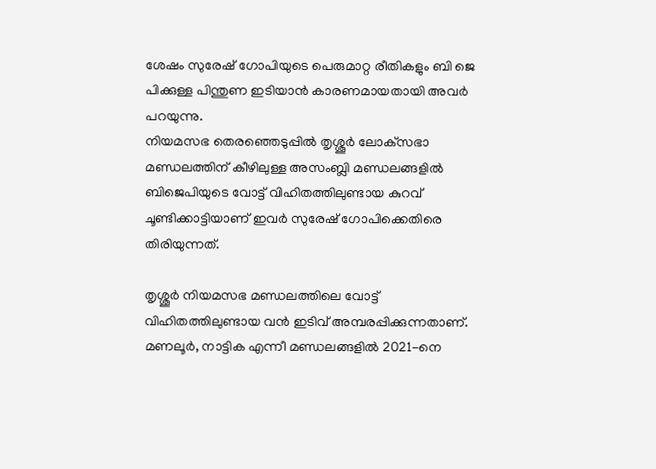ശേഷം സുരേഷ് ഗോപിയുടെ പെരുമാറ്റ രീതികളും ബി ജെ പിക്കുള്ള പിന്തുണ ഇടിയാന്‍ കാരണമായതായി അവര്‍ പറയുന്നു.
നിയമസഭ തെരഞ്ഞെടുപ്പില്‍ തൃശ്ശൂര്‍ ലോക്‌സഭാ മണ്ഡലത്തിന് കീഴിലുള്ള അസംബ്ലി മണ്ഡലങ്ങളില്‍ ബിജെപിയുടെ വോട്ട് വിഹിതത്തിലുണ്ടായ കുറവ് ചൂണ്ടിക്കാട്ടിയാണ് ഇവര്‍ സുരേഷ് ഗോപിക്കെതിരെ തിരിയുന്നത്.

തൃശ്ശൂര്‍ നിയമസഭ മണ്ഡലത്തിലെ വോട്ട് വിഹിതത്തിലുണ്ടായ വന്‍ ഇടിവ് അമ്പരപ്പിക്കുന്നതാണ്. മണലൂര്‍, നാട്ടിക എന്നീ മണ്ഡലങ്ങളില്‍ 2021-നെ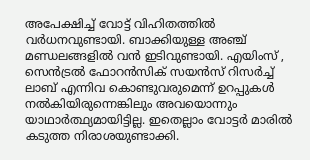അപേക്ഷിച്ച് വോട്ട് വിഹിതത്തില്‍ വര്‍ധനവുണ്ടായി. ബാക്കിയുള്ള അഞ്ച് മണ്ഡലങ്ങളില്‍ വന്‍ ഇടിവുണ്ടായി. എയിംസ് , സെന്‍ട്രല്‍ ഫോറന്‍സിക് സയന്‍സ് റിസര്‍ച്ച് ലാബ് എന്നിവ കൊണ്ടുവരുമെന്ന് ഉറപ്പുകള്‍ നല്‍കിയിരുന്നെങ്കിലും അവയൊന്നും യാഥാര്‍ത്ഥ്യമായിട്ടില്ല. ഇതെല്ലാം വോട്ടര്‍ മാരില്‍ കടുത്ത നിരാശയുണ്ടാക്കി.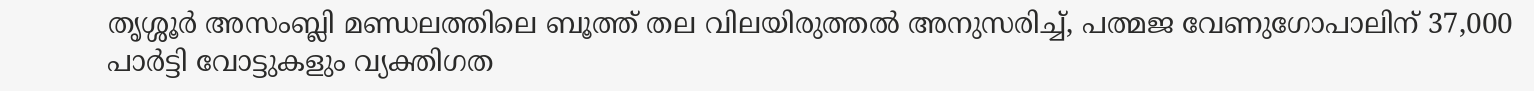തൃശ്ശൂര്‍ അസംബ്ലി മണ്ഡലത്തിലെ ബൂത്ത് തല വിലയിരുത്തല്‍ അനുസരിച്ച്, പത്മജ വേണുഗോപാലിന് 37,000 പാര്‍ട്ടി വോട്ടുകളും വ്യക്തിഗത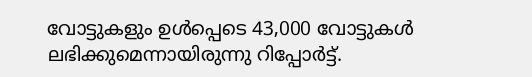വോട്ടുകളും ഉള്‍പ്പെടെ 43,000 വോട്ടുകള്‍ ലഭിക്കുമെന്നായിരുന്നു റിപ്പോര്‍ട്ട്.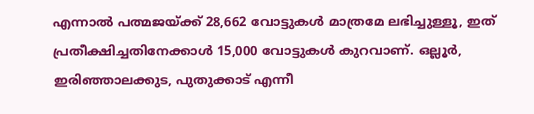എന്നാല്‍ പത്മജയ്ക്ക് 28,662 വോട്ടുകള്‍ മാത്രമേ ലഭിച്ചുള്ളൂ, ഇത് പ്രതീക്ഷിച്ചതിനേക്കാള്‍ 15,000 വോട്ടുകള്‍ കുറവാണ്. ഒല്ലൂര്‍, ഇരിഞ്ഞാലക്കുട, പുതുക്കാട് എന്നീ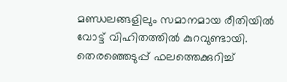മണ്ഡലങ്ങളിലും സമാനമായ രീതിയില്‍ വോട്ട് വിഹിതത്തില്‍ കുറവുണ്ടായി.
തെരഞ്ഞെടുപ്പ് ഫലത്തെക്കുറിച്ച്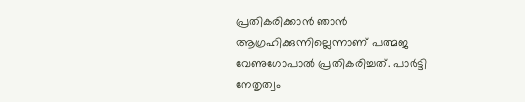പ്രതികരിക്കാന്‍ ഞാന്‍ ആഗ്രഹിക്കുന്നില്ലെന്നാണ് പത്മജ വേണുഗോപാല്‍ പ്രതികരിച്ചത്. പാര്‍ട്ടി നേതൃത്വം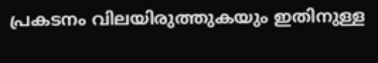പ്രകടനം വിലയിരുത്തുകയും ഇതിനുള്ള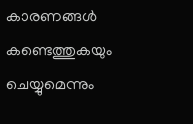കാരണങ്ങള്‍ കണ്ടെത്തുകയും ചെയ്യുമെന്നും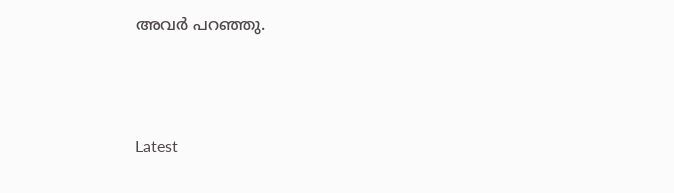അവര്‍ പറഞ്ഞു.



Latest